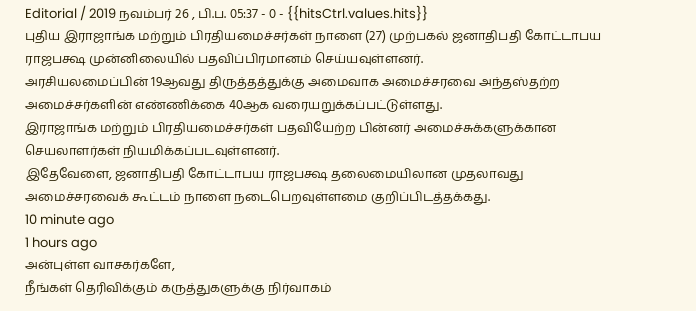Editorial / 2019 நவம்பர் 26 , பி.ப. 05:37 - 0 - {{hitsCtrl.values.hits}}
புதிய இராஜாங்க மற்றும் பிரதியமைச்சர்கள் நாளை (27) முற்பகல் ஜனாதிபதி கோட்டாபய ராஜபக்ஷ முன்னிலையில் பதவிப்பிரமானம் செய்யவுள்ளனர்.
அரசியலமைப்பின் 19ஆவது திருத்தத்துக்கு அமைவாக அமைச்சரவை அந்தஸ்தற்ற அமைச்சர்களின் எண்ணிக்கை 40ஆக வரையறுக்கப்பட்டுள்ளது.
இராஜாங்க மற்றும் பிரதியமைச்சர்கள் பதவியேற்ற பின்னர் அமைச்சுக்களுக்கான செயலாளர்கள் நியமிக்கப்படவுள்ளனர்.
இதேவேளை, ஜனாதிபதி கோட்டாபய ராஜபக்ஷ தலைமையிலான முதலாவது அமைச்சரவைக் கூட்டம் நாளை நடைபெறவுள்ளமை குறிப்பிடத்தக்கது.
10 minute ago
1 hours ago
அன்புள்ள வாசகர்களே,
நீங்கள் தெரிவிக்கும் கருத்துகளுக்கு நிர்வாகம்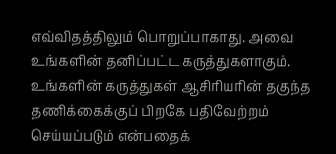எவ்விதத்திலும் பொறுப்பாகாது. அவை உங்களின் தனிப்பட்ட கருத்துகளாகும். உங்களின் கருத்துகள் ஆசிரியரின் தகுந்த தணிக்கைக்குப் பிறகே பதிவேற்றம் செய்யப்படும் என்பதைக்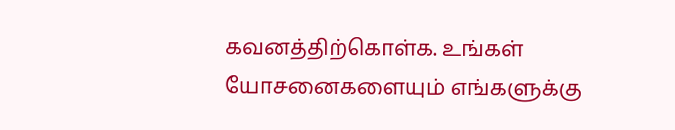கவனத்திற்கொள்க. உங்கள் யோசனைகளையும் எங்களுக்கு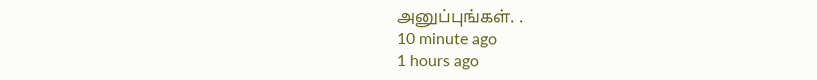அனுப்புங்கள். .
10 minute ago
1 hours ago